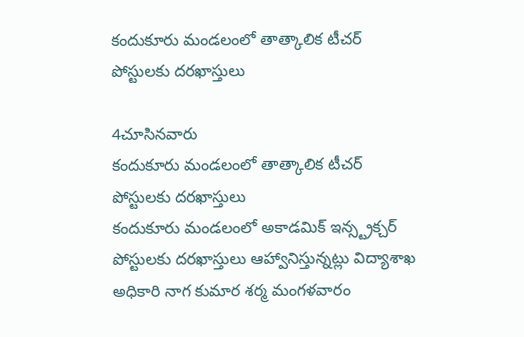కందుకూరు మండలంలో తాత్కాలిక టీచర్ పోస్టులకు దరఖాస్తులు

4చూసినవారు
కందుకూరు మండలంలో తాత్కాలిక టీచర్ పోస్టులకు దరఖాస్తులు
కందుకూరు మండలంలో అకాడమిక్ ఇన్స్ట్రక్చర్ పోస్టులకు దరఖాస్తులు ఆహ్వానిస్తున్నట్లు విద్యాశాఖ అధికారి నాగ కుమార శర్మ మంగళవారం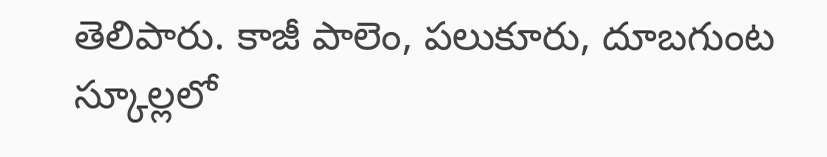తెలిపారు. కాజీ పాలెం, పలుకూరు, దూబగుంట స్కూల్లలో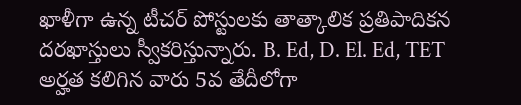ఖాళీగా ఉన్న టీచర్ పోస్టులకు తాత్కాలిక ప్రతిపాదికన దరఖాస్తులు స్వీకరిస్తున్నారు. B. Ed, D. El. Ed, TET అర్హత కలిగిన వారు 5వ తేదీలోగా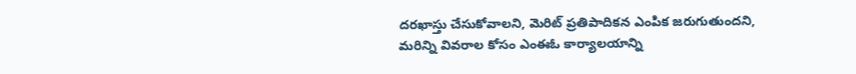దరఖాస్తు చేసుకోవాలని, మెరిట్ ప్రతిపాదికన ఎంపిక జరుగుతుందని, మరిన్ని వివరాల కోసం ఎంఈఓ కార్యాలయాన్ని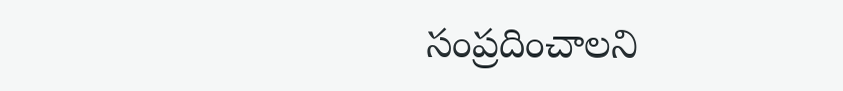సంప్రదించాలని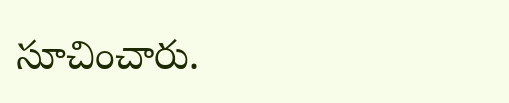సూచించారు.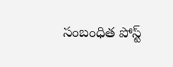సంబంధిత పోస్ట్